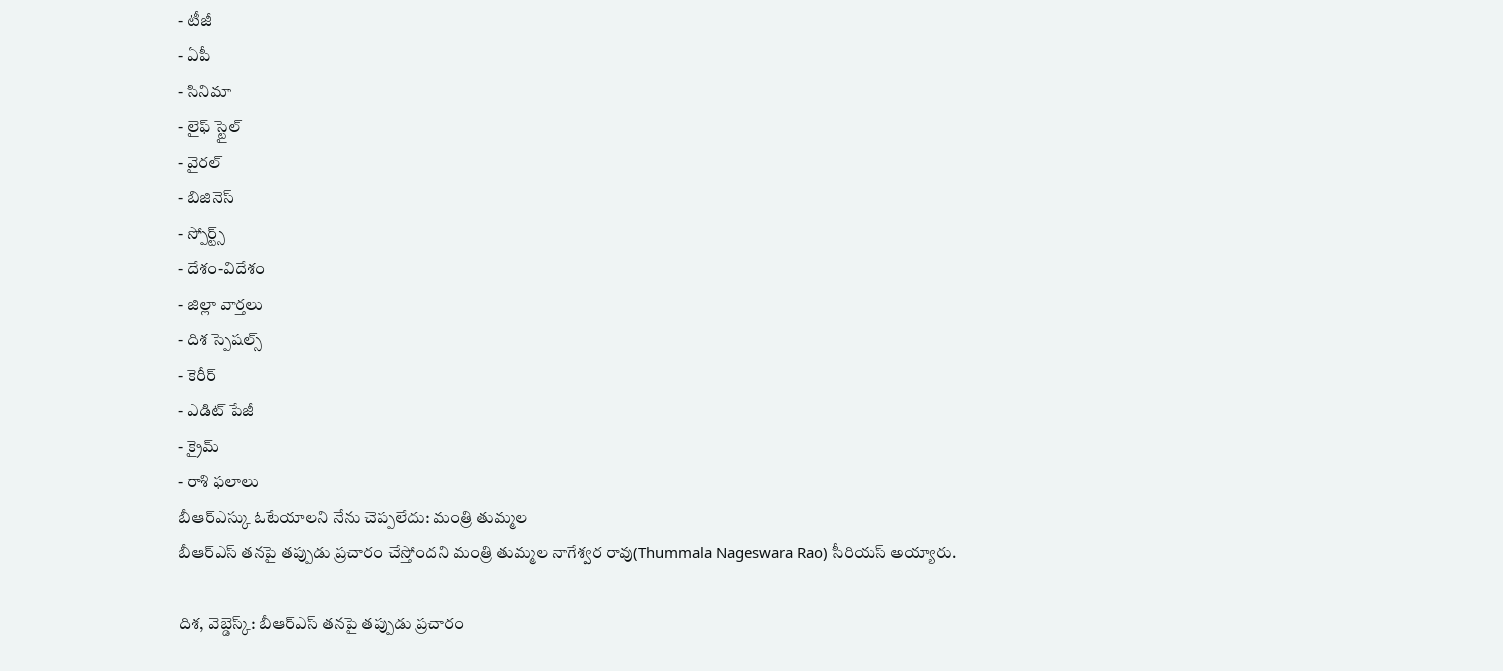- టీజీ
- ఏపీ
- సినిమా
- లైఫ్ స్టైల్
- వైరల్
- బిజినెస్
- స్పోర్ట్స్
- దేశం-విదేశం
- జిల్లా వార్తలు
- దిశ స్పెషల్స్
- కెరీర్
- ఎడిట్ పేజీ
- క్రైమ్
- రాశి ఫలాలు
బీఆర్ఎస్కు ఓటేయాలని నేను చెప్పలేదు: మంత్రి తుమ్మల
బీఆర్ఎస్ తనపై తప్పుడు ప్రచారం చేస్తోందని మంత్రి తుమ్మల నాగేశ్వర రావు(Thummala Nageswara Rao) సీరియస్ అయ్యారు.

దిశ, వెబ్డెస్క్: బీఆర్ఎస్ తనపై తప్పుడు ప్రచారం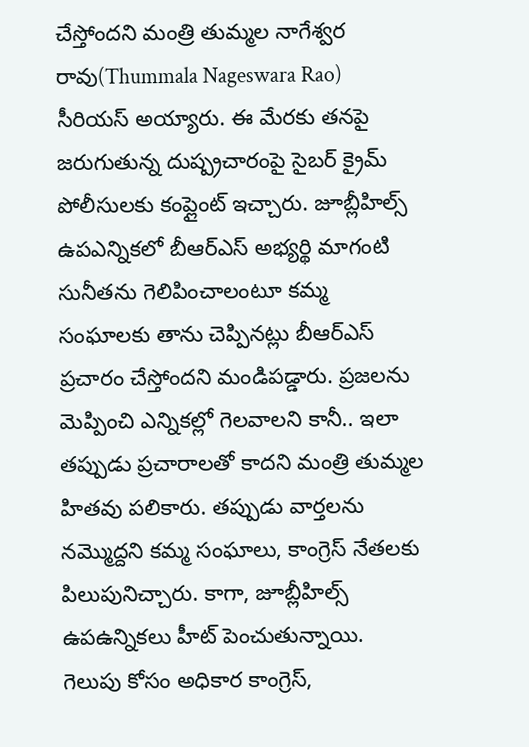చేస్తోందని మంత్రి తుమ్మల నాగేశ్వర రావు(Thummala Nageswara Rao) సీరియస్ అయ్యారు. ఈ మేరకు తనపై జరుగుతున్న దుష్ప్రచారంపై సైబర్ క్రైమ్ పోలీసులకు కంప్లైంట్ ఇచ్చారు. జూబ్లీహిల్స్ ఉపఎన్నికలో బీఆర్ఎస్ అభ్యర్థి మాగంటి సునీతను గెలిపించాలంటూ కమ్మ సంఘాలకు తాను చెప్పినట్లు బీఆర్ఎస్ ప్రచారం చేస్తోందని మండిపడ్డారు. ప్రజలను మెప్పించి ఎన్నికల్లో గెలవాలని కానీ.. ఇలా తప్పుడు ప్రచారాలతో కాదని మంత్రి తుమ్మల హితవు పలికారు. తప్పుడు వార్తలను నమ్మొద్దని కమ్మ సంఘాలు, కాంగ్రెస్ నేతలకు పిలుపునిచ్చారు. కాగా, జూబ్లీహిల్స్ ఉపఉన్నికలు హీట్ పెంచుతున్నాయి. గెలుపు కోసం అధికార కాంగ్రెస్,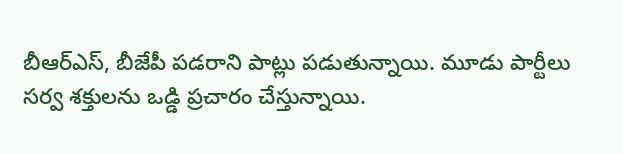బీఆర్ఎస్, బీజేపీ పడరాని పాట్లు పడుతున్నాయి. మూడు పార్టీలు సర్వ శక్తులను ఒడ్డి ప్రచారం చేస్తున్నాయి.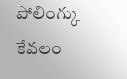పోలింగ్కు కేవలం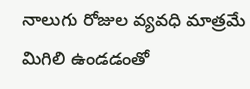నాలుగు రోజుల వ్యవధి మాత్రమే మిగిలి ఉండడంతో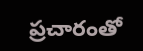ప్రచారంతో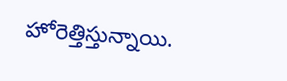హోరెత్తిస్తున్నాయి.